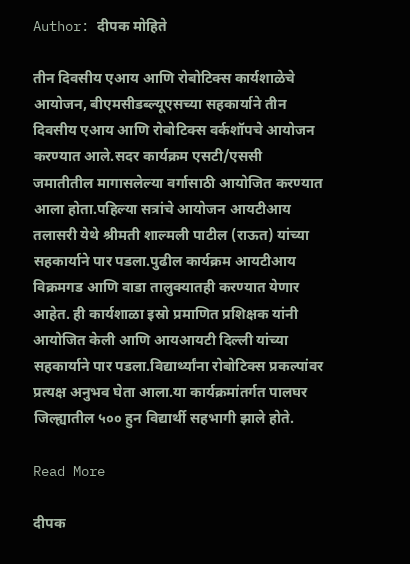Author: दीपक मोहिते

तीन दिवसीय एआय आणि रोबोटिक्स कार्यशाळेचे आयोजन, बीएमसीडब्ल्यूएसच्या सहकार्याने तीन दिवसीय एआय आणि रोबोटिक्स वर्कशॉपचे आयोजन करण्यात आले.सदर कार्यक्रम एसटी/एससी जमातीतील मागासलेल्या वर्गासाठी आयोजित करण्यात आला होता.पहिल्या सत्रांचे आयोजन आयटीआय तलासरी येथे श्रीमती शाल्मली पाटील (राऊत) यांच्या सहकार्याने पार पडला.पुढील कार्यक्रम आयटीआय विक्रमगड आणि वाडा तालुक्यातही करण्यात येणार आहेत. ही कार्यशाळा इस्रो प्रमाणित प्रशिक्षक यांनी आयोजित केली आणि आयआयटी दिल्ली यांच्या सहकार्याने पार पडला.विद्यार्थ्यांना रोबोटिक्स प्रकल्पांवर प्रत्यक्ष अनुभव घेता आला.या कार्यक्रमांतर्गत पालघर जिल्ह्यातील ५०० हुन विद्यार्थी सहभागी झाले होते.

Read More

दीपक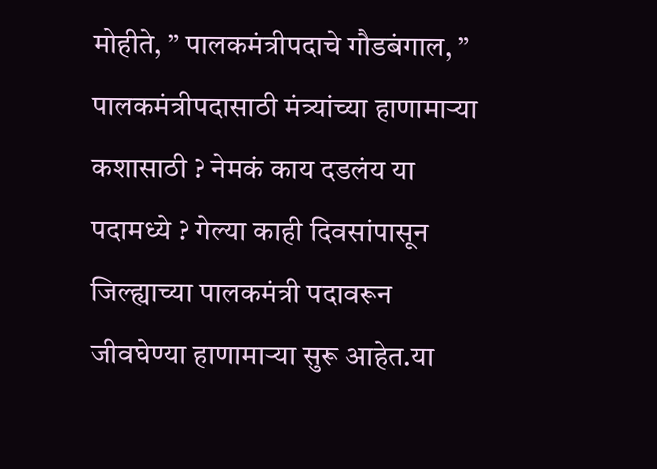मोहीते, ” पालकमंत्रीपदाचे गौडबंगाल, ” पालकमंत्रीपदासाठी मंत्र्यांच्या हाणामाऱ्या कशासाठी ? नेमकं काय दडलंय या पदामध्ये ? गेल्या काही दिवसांपासून जिल्ह्याच्या पालकमंत्री पदावरून जीवघेण्या हाणामाऱ्या सुरू आहेत.या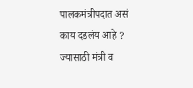पालकमंत्रीपदात असं काय दडलंय आहे ? ज्यासाठी मंत्री व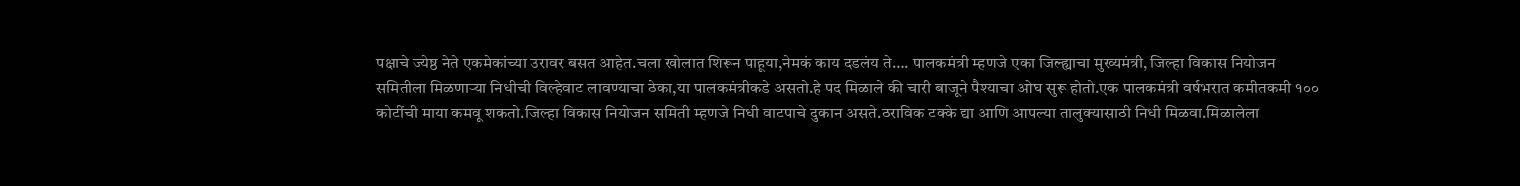पक्षाचे ज्येष्ठ नेते एकमेकांच्या उरावर बसत आहेत.चला खोलात शिरून पाहूया,नेमकं काय दडलंय ते…. पालकमंत्री म्हणजे एका जिल्ह्याचा मुख्यमंत्री, जिल्हा विकास नियोजन समितीला मिळणाऱ्या निधीची विल्हेवाट लावण्याचा ठेका,या पालकमंत्रीकडे असतो.हे पद मिळाले की चारी बाजूने पैश्याचा ओघ सुरू होतो.एक पालकमंत्री वर्षभरात कमीतकमी १०० कोटींची माया कमवू शकतो.जिल्हा विकास नियोजन समिती म्हणजे निधी वाटपाचे दुकान असते.ठराविक टक्के द्या आणि आपल्या तालुक्यासाठी निधी मिळवा.मिळालेला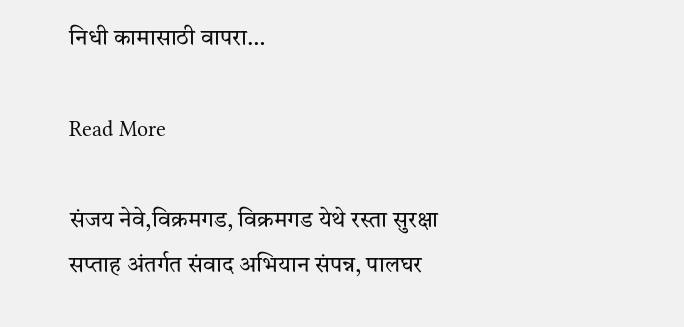निधी कामासाठी वापरा…

Read More

संजय नेवे,विक्रमगड, विक्रमगड येथे रस्ता सुरक्षा सप्ताह अंतर्गत संवाद अभियान संपन्न, पालघर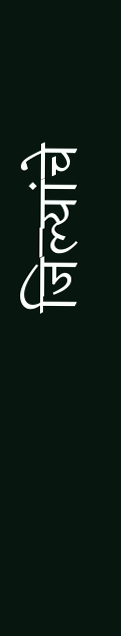जिल्यांचे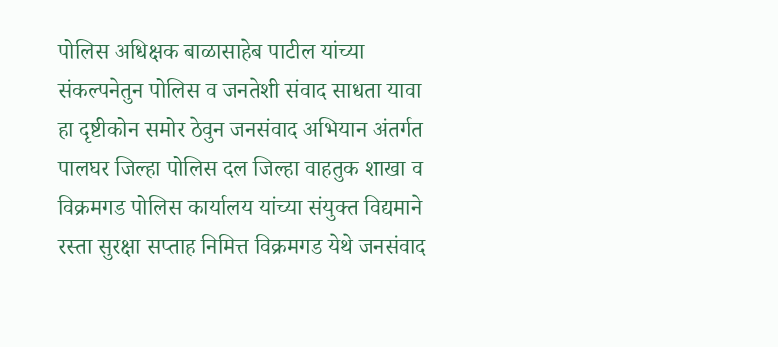पोलिस अधिक्षक बाळासाहेब पाटील यांच्या संकल्पनेतुन पोलिस व जनतेशी संवाद साधता यावा हा दृष्टीकोन समोर ठेवुन जनसंवाद अभियान अंतर्गत पालघर जिल्हा पोलिस दल जिल्हा वाहतुक शाखा व विक्रमगड पोलिस कार्यालय यांच्या संयुक्त विद्यमाने रस्ता सुरक्षा सप्ताह निमित्त विक्रमगड येथे जनसंवाद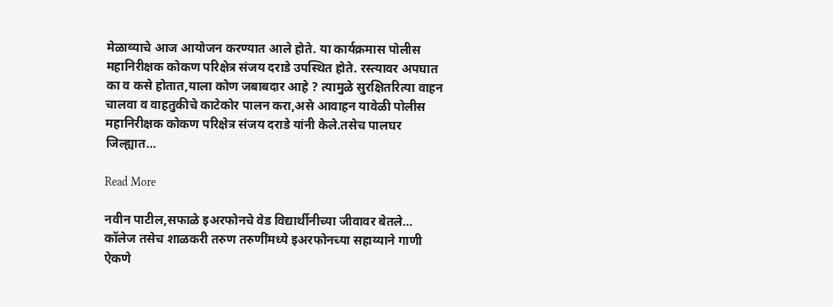मेळाव्याचे आज आयोजन करण्यात आले होते. या कार्यक्रमास पोलीस महानिरीक्षक कोकण परिक्षेत्र संजय दराडे उपस्थित होते. रस्त्यावर अपघात का व कसे होतात,याला कोण जबाबदार आहे ? त्यामुळे सुरक्षितरित्या वाहन चालवा व वाहतुकीचे काटेकोर पालन करा,असे आवाहन यावेळी पोलीस महानिरीक्षक कोकण परिक्षेत्र संजय दराडे यांनी केले.तसेच पालघर जिल्ह्यात…

Read More

नवीन पाटील,सफाळे इअरफोनचे वेड विद्यार्थीनीच्या जीवावर बेतले… कॉलेज तसेच शाळकरी तरुण तरुणींमध्ये इअरफोनच्या सहाय्याने गाणी ऐकणे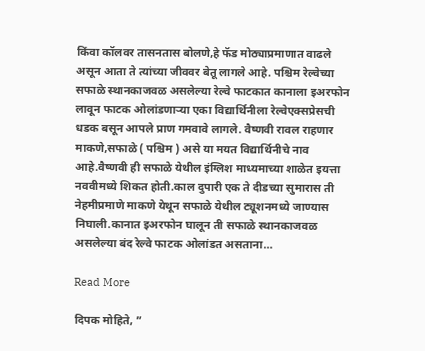किंवा कॉलवर तासनतास बोलणे,हे फॅड मोठ्याप्रमाणात वाढले असून आता ते त्यांच्या जीववर बेतू लागले आहे. पश्चिम रेल्वेच्या सफाळे स्थानकाजवळ असलेल्या रेल्वे फाटकात कानाला इअरफोन लावून फाटक ओलांडणाऱ्या एका विद्यार्थिनीला रेल्वेएक्सप्रेसची धडक बसून आपले प्राण गमवावे लागले. वैष्णवी रावल राहणार माकणे,सफाळे ( पश्चिम ) असे या मयत विद्यार्थिनीचे नाव आहे.वैष्णवी ही सफाळे येथील इंग्लिश माध्यमाच्या शाळेत इयत्ता नववीमध्ये शिकत होती.काल दुपारी एक ते दीडच्या सुमारास ती नेहमीप्रमाणे माकणे येथून सफाळे येथील ट्यूशनमध्ये जाण्यास निघाली.कानात इअरफोन घालून ती सफाळे स्थानकाजवळ असलेल्या बंद रेल्वे फाटक ओलांडत असताना…

Read More

दिपक मोहिते, ”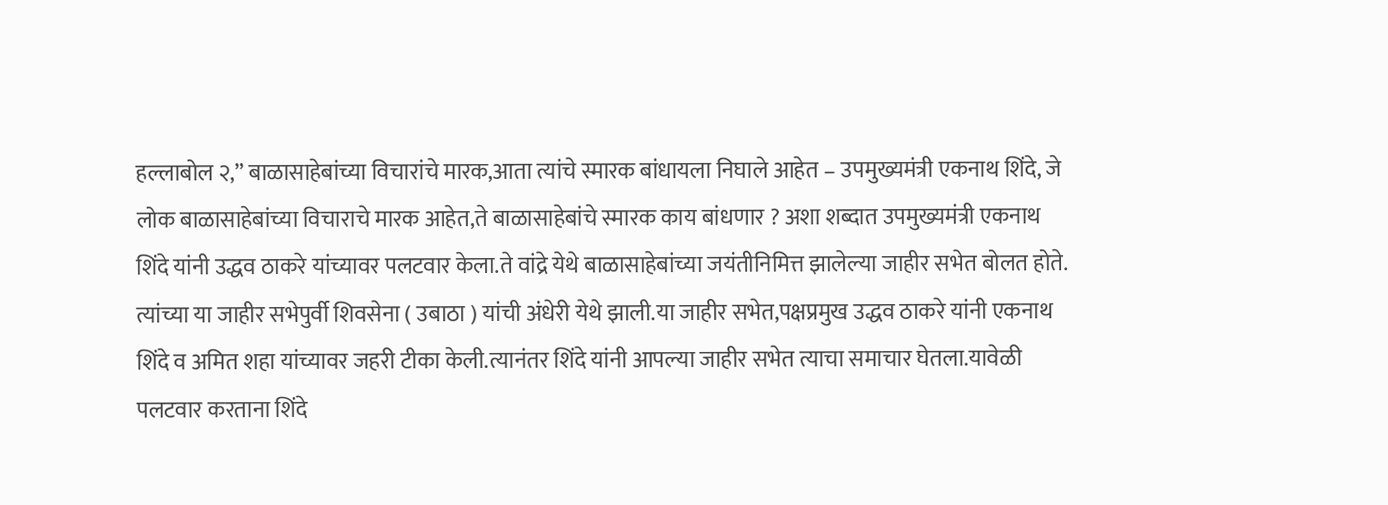हल्लाबोल २,” बाळासाहेबांच्या विचारांचे मारक,आता त्यांचे स्मारक बांधायला निघाले आहेत – उपमुख्यमंत्री एकनाथ शिंदे, जे लोक बाळासाहेबांच्या विचाराचे मारक आहेत,ते बाळासाहेबांचे स्मारक काय बांधणार ? अशा शब्दात उपमुख्यमंत्री एकनाथ शिंदे यांनी उद्धव ठाकरे यांच्यावर पलटवार केला.ते वांद्रे येथे बाळासाहेबांच्या जयंतीनिमित्त झालेल्या जाहीर सभेत बोलत होते. त्यांच्या या जाहीर सभेपुर्वी शिवसेना ( उबाठा ) यांची अंधेरी येथे झाली.या जाहीर सभेत,पक्षप्रमुख उद्धव ठाकरे यांनी एकनाथ शिंदे व अमित शहा यांच्यावर जहरी टीका केली.त्यानंतर शिंदे यांनी आपल्या जाहीर सभेत त्याचा समाचार घेतला.यावेळी पलटवार करताना शिंदे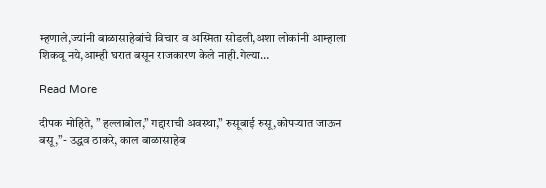म्हणाले,ज्यांनी बाळासाहेबांचे विचार व अस्मिता सोडली,अशा लोकांनी आम्हाला शिकवू नये,आम्ही घरात बसून राजकारण केले नाही.गेल्या…

Read More

दीपक मोहिते, ” हल्लाबोल,” गद्दाराची अवस्था,” रुसूबाई रुसू,कोपऱ्यात जाऊन बसू,”- उद्धव ठाकरे, काल बाळासाहेब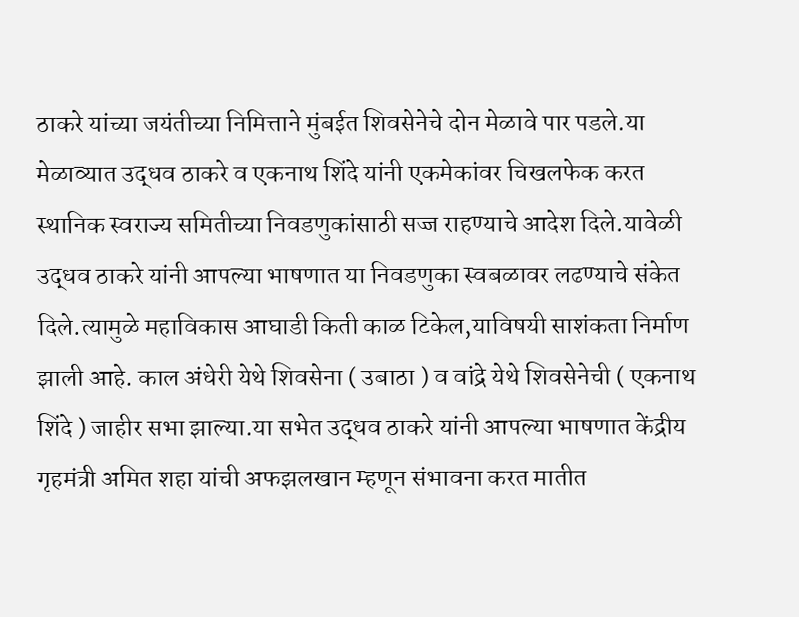ठाकरे यांच्या जयंतीच्या निमित्ताने मुंबईत शिवसेनेचे दोन मेळावे पार पडले.या मेळाव्यात उद्धव ठाकरे व एकनाथ शिंदे यांनी एकमेकांवर चिखलफेक करत स्थानिक स्वराज्य समितीच्या निवडणुकांसाठी सज्ज राहण्याचे आदेश दिले.यावेळी उद्धव ठाकरे यांनी आपल्या भाषणात या निवडणुका स्वबळावर लढण्याचे संकेत दिले.त्यामुळे महाविकास आघाडी किती काळ टिकेल,याविषयी साशंकता निर्माण झाली आहे. काल अंधेरी येथे शिवसेना ( उबाठा ) व वांद्रे येथे शिवसेनेची ( एकनाथ शिंदे ) जाहीर सभा झाल्या.या सभेत उद्धव ठाकरे यांनी आपल्या भाषणात केंद्रीय गृहमंत्री अमित शहा यांची अफझलखान म्हणून संभावना करत मातीत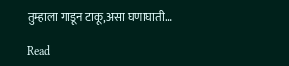तुम्हाला गाडून टाकू,असा घणाघाती…

Read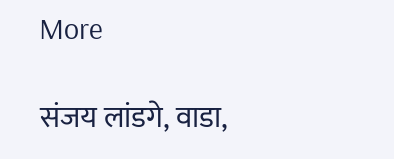More

संजय लांडगे, वाडा,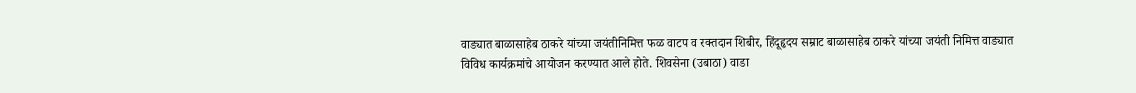वाड्यात बाळासाहेब ठाकरे यांच्या जयंतीनिमित्त फळ वाटप व रक्तदान शिबीर, हिंदूहृदय सम्राट बाळासाहेब ठाकरे यांच्या जयंती निमित्त वाड्यात विविध कार्यक्रमांचे आयोजन करण्यात आले होते. शिवसेना (उबाठा) वाडा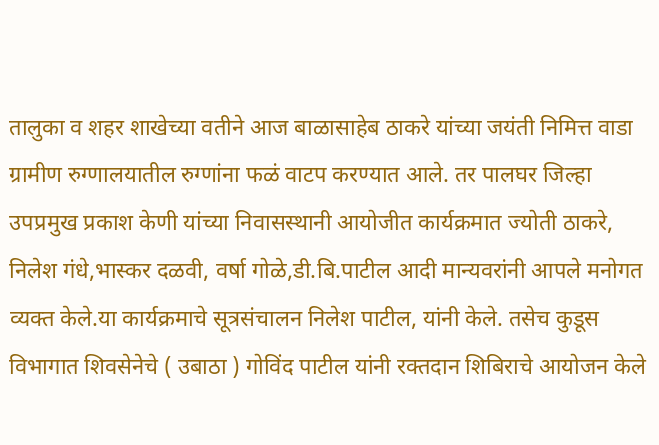तालुका व शहर शाखेच्या वतीने आज बाळासाहेब ठाकरे यांच्या जयंती निमित्त वाडा ग्रामीण रुग्णालयातील रुग्णांना फळं वाटप करण्यात आले. तर पालघर जिल्हा उपप्रमुख प्रकाश केणी यांच्या निवासस्थानी आयोजीत कार्यक्रमात ज्योती ठाकरे, निलेश गंधे,भास्कर दळवी, वर्षा गोळे,डी.बि.पाटील आदी मान्यवरांनी आपले मनोगत व्यक्त केले.या कार्यक्रमाचे सूत्रसंचालन निलेश पाटील, यांनी केले. तसेच कुडूस विभागात शिवसेनेचे ( उबाठा ) गोविंद पाटील यांनी रक्तदान शिबिराचे आयोजन केले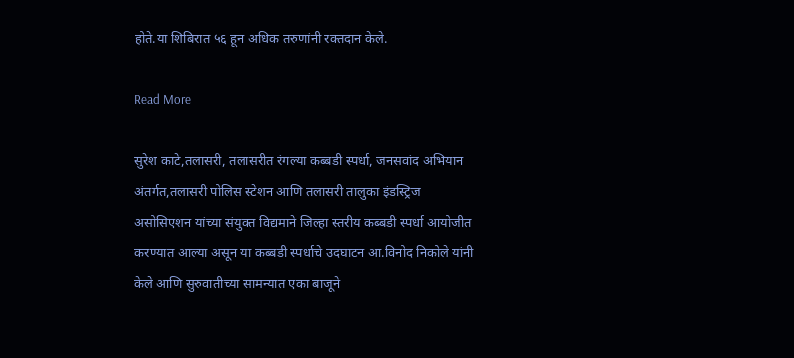होते.या शिबिरात ५६ हून अधिक तरुणांनी रक्तदान केले.

Read More

सुरेश काटे,तलासरी, तलासरीत रंगल्या कब्बडी स्पर्धा, जनसवांद अभियान अंतर्गत,तलासरी पोलिस स्टेशन आणि तलासरी तालुका इंडस्ट्रिज असोसिएशन यांच्या संयुक्त विद्यमाने जिल्हा स्तरीय कब्बडी स्पर्धा आयोजीत करण्यात आल्या असून या कब्बडी स्पर्धाचे उदघाटन आ.विनोद निकोले यांनी केले आणि सुरुवातीच्या सामन्यात एका बाजूने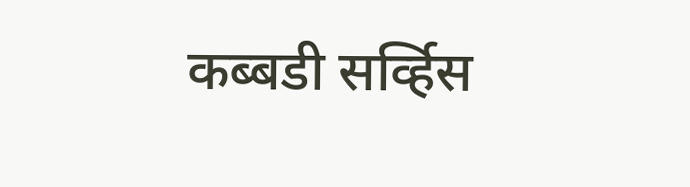कब्बडी सर्व्हिस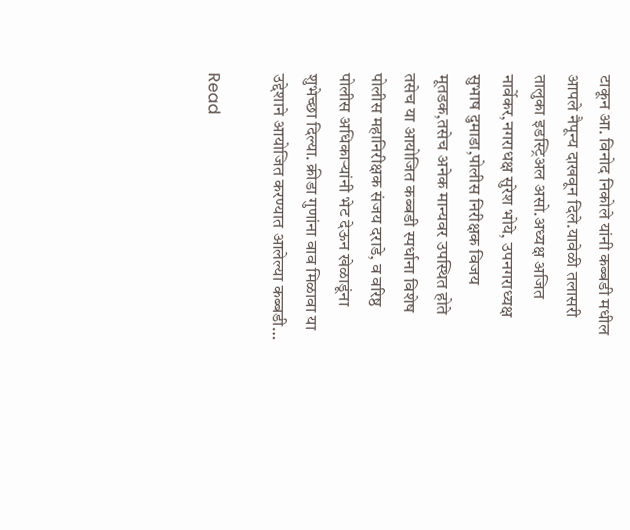टाकून आ. विनोद निकोले यांनी कब्बडी मधील आपले नैपून्य दाखवून दिले.यावेळी तलासरी तालुका इडस्ट्रिअल असो.अध्यक्ष अजित नार्वेकर,नगराधक्ष सुरेश भोये, उपनगराध्यक्ष सुभाष दुमाडा,पोलीस निरीक्षक विजय मूतडक,तसेच अनेक मान्यवर उपस्थित होते तसेच या आयोजित कब्बडी स्पर्धाना विशेष पोलीस महानिरीक्षक संजय दराडे, व वरिष्ठ पोलीस अधिकाऱ्यांनी भेट देऊन खेळाडूंना शुभेच्छा दिल्या. क्रीडा गुणांना वाव मिळावा या उद्देशाने आयोजित करण्यात आलेल्या कब्बडी…

Read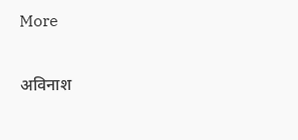More

अविनाश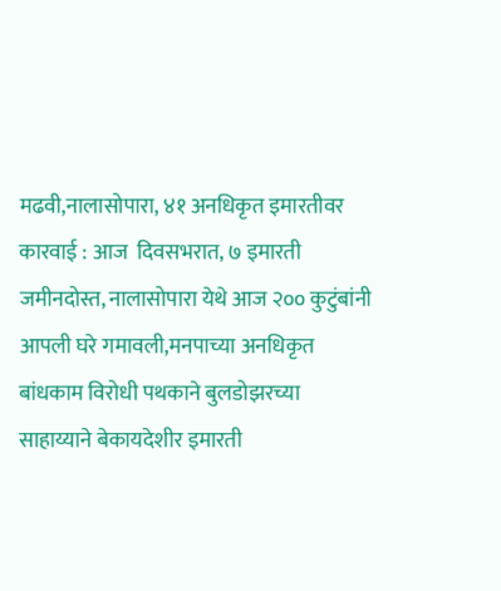मढवी,नालासोपारा, ४१ अनधिकृत इमारतीवर कारवाई : आज  दिवसभरात, ७ इमारती जमीनदोस्त, नालासोपारा येथे आज २०० कुटुंबांनी आपली घरे गमावली,मनपाच्या अनधिकृत बांधकाम विरोधी पथकाने बुलडोझरच्या साहाय्याने बेकायदेशीर इमारती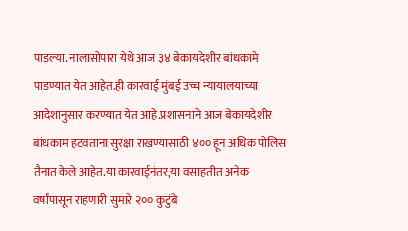पाडल्या. नालासोपारा येथे आज ३४ बेकायदेशीर बांधकामे पाडण्यात येत आहेत.ही कारवाई मुंबई उच्च न्यायालयाच्या आदेशानुसार करण्यात येत आहे.प्रशासनाने आज बेकायदेशीर बांधकाम हटवताना सुरक्षा राखण्यासाठी ४०० हून अधिक पोलिस तैनात केले आहेत.या कारवाईनंतर,या वसाहतीत अनेक वर्षांपासून राहणारी सुमारे २०० कुटुंबे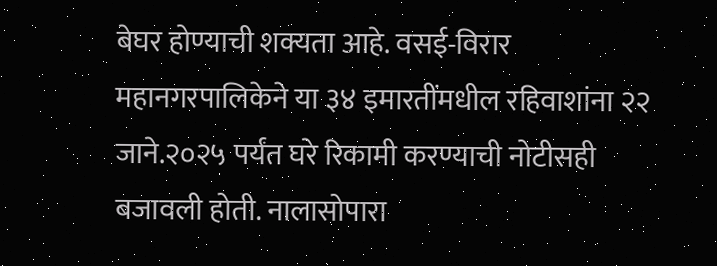बेघर होण्याची शक्यता आहे. वसई-विरार महानगरपालिकेने या ३४ इमारतींमधील रहिवाशांना २२ जाने.२०२५ पर्यंत घरे रिकामी करण्याची नोटीसही बजावली होती. नालासोपारा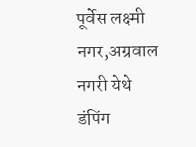पूर्वेस लक्ष्मी नगर,अग्रवाल नगरी येथे डंपिंग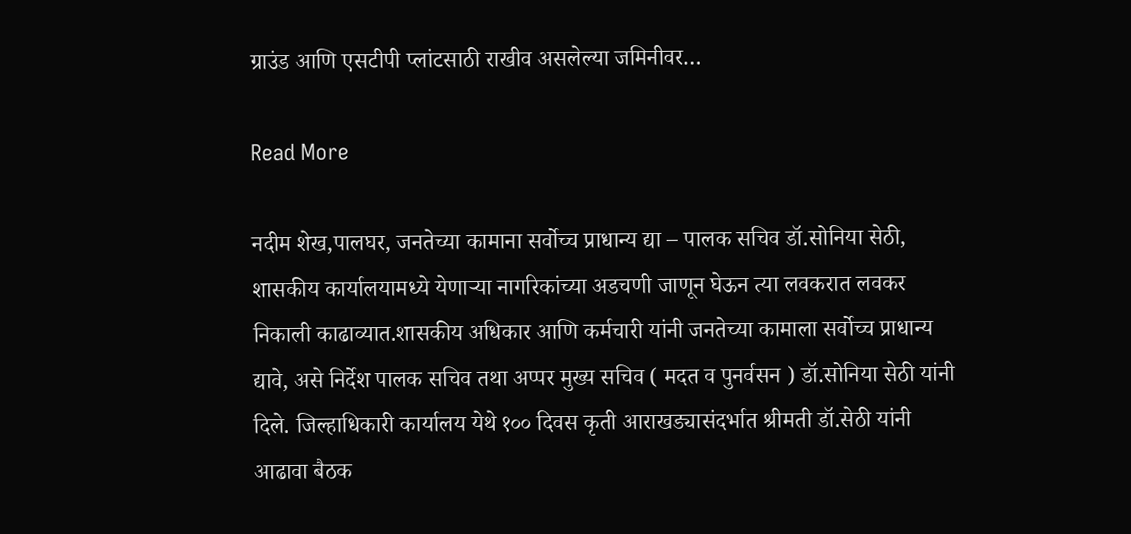ग्राउंड आणि एसटीपी प्लांटसाठी राखीव असलेल्या जमिनीवर…

Read More

नदीम शेख,पालघर, जनतेच्या कामाना सर्वोच्च प्राधान्य द्या – पालक सचिव डॉ.सोनिया सेठी, शासकीय कार्यालयामध्ये येणाऱ्या नागरिकांच्या अडचणी जाणून घेऊन त्या लवकरात लवकर निकाली काढाव्यात.शासकीय अधिकार आणि कर्मचारी यांनी जनतेच्या कामाला सर्वोच्च प्राधान्य द्यावे, असे निर्देश पालक सचिव तथा अप्पर मुख्य सचिव ( मदत व पुनर्वसन ) डॉ.सोनिया सेठी यांनी दिले. जिल्हाधिकारी कार्यालय येथे १०० दिवस कृती आराखड्यासंदर्भात श्रीमती डॉ.सेठी यांनी आढावा बैठक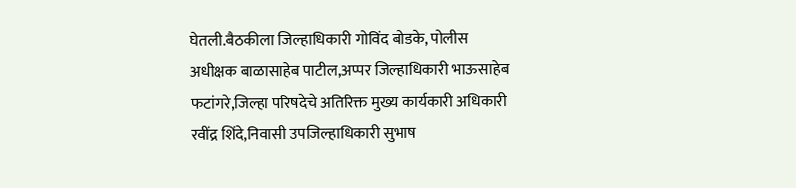घेतली.बैठकीला जिल्हाधिकारी गोविंद बोडके, पोलीस अधीक्षक बाळासाहेब पाटील,अप्पर जिल्हाधिकारी भाऊसाहेब फटांगरे,जिल्हा परिषदेचे अतिरिक्त मुख्य कार्यकारी अधिकारी रवींद्र शिंदे,निवासी उपजिल्हाधिकारी सुभाष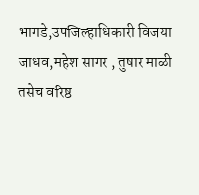भागडे,उपजिल्हाधिकारी विजया जाधव,महेश सागर , तुषार माळी तसेच वरिष्ठ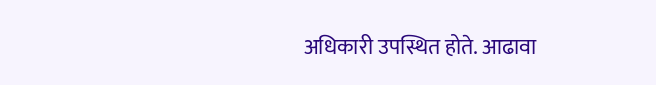अधिकारी उपस्थित होते. आढावा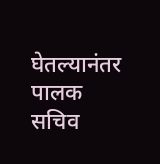घेतल्यानंतर पालक सचिव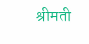श्रीमती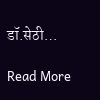डॉ.सेठी…

Read More